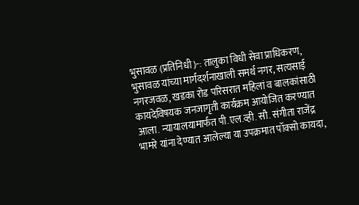भुसावळ (प्रतिनिधी )-: तालुका विधी सेवा प्राधिकरण, भुसावळ यांच्या मार्गदर्शनाखाली समर्थ नगर, सत्यसाई नगरजवळ, खडका रोड परिसरात महिलां व बालकांसाठी कायदेविषयक जनजागृती कार्यक्रम आयोजित करण्यात आला. न्यायालयामार्फत पी.एल.व्ही. सौ. संगीता राजेंद्र भामरे यांना देण्यात आलेल्या या उपक्रमात पॉक्सो कायदा,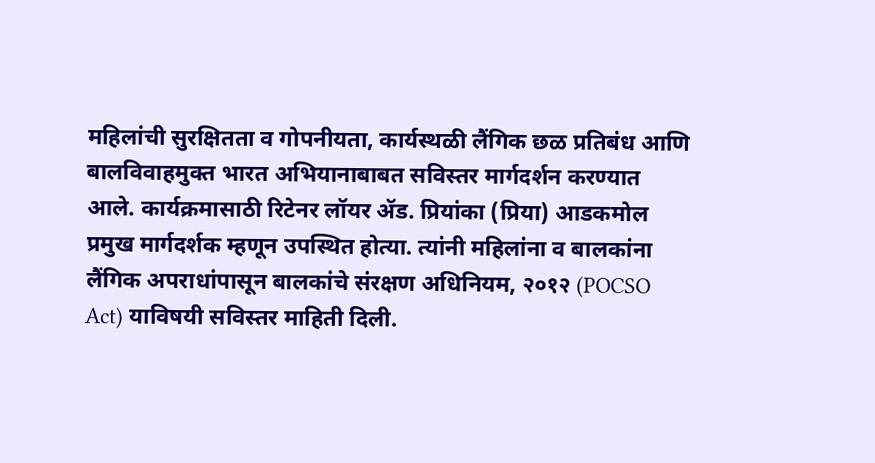महिलांची सुरक्षितता व गोपनीयता, कार्यस्थळी लैंगिक छळ प्रतिबंध आणि बालविवाहमुक्त भारत अभियानाबाबत सविस्तर मार्गदर्शन करण्यात आले. कार्यक्रमासाठी रिटेनर लॉयर ॲड. प्रियांका (प्रिया) आडकमोल प्रमुख मार्गदर्शक म्हणून उपस्थित होत्या. त्यांनी महिलांना व बालकांना लैंगिक अपराधांपासून बालकांचे संरक्षण अधिनियम, २०१२ (POCSO Act) याविषयी सविस्तर माहिती दिली.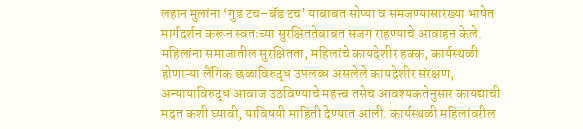लहान मुलांना ‘गुड टच–बॅड टच’ याबाबत सोप्या व समजण्यासारख्या भाषेत मार्गदर्शन करून स्वतःच्या सुरक्षिततेबाबत सजग राहण्याचे आवाहन केले. महिलांना समाजातील सुरक्षितता, महिलांचे कायदेशीर हक्क, कार्यस्थळी होणाऱ्या लैंगिक छळाविरुद्ध उपलब्ध असलेले कायदेशीर संरक्षण, अन्यायाविरुद्ध आवाज उठविण्याचे महत्त्व तसेच आवश्यकतेनुसार कायद्याची मदत कशी घ्यावी, याविषयी माहिती देण्यात आली. कार्यस्थळी महिलांवरील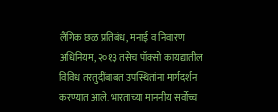लैंगिक छळ प्रतिबंध, मनाई व निवारण अधिनियम, २०१३ तसेच पॉक्सो कायद्यातील विविध तरतुदींबाबत उपस्थितांना मार्गदर्शन करण्यात आले. भारताच्या माननीय सर्वोच्च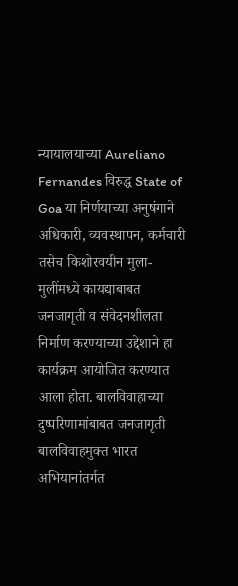न्यायालयाच्या Aureliano Fernandes विरुद्ध State of Goa या निर्णयाच्या अनुषंगाने अधिकारी, व्यवस्थापन, कर्मचारी तसेच किशोरवयीन मुला-मुलींमध्ये कायद्याबाबत जनजागृती व संवेदनशीलता निर्माण करण्याच्या उद्देशाने हा कार्यक्रम आयोजित करण्यात आला होता. बालविवाहाच्या दुष्परिणामांबाबत जनजागृती बालविवाहमुक्त भारत अभियानांतर्गत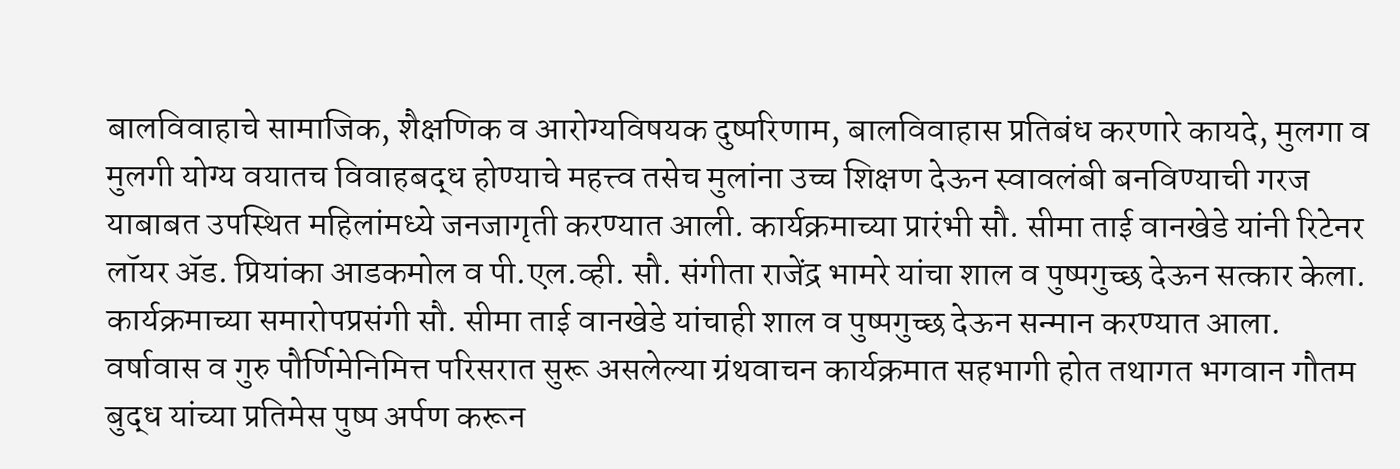बालविवाहाचे सामाजिक, शैक्षणिक व आरोग्यविषयक दुष्परिणाम, बालविवाहास प्रतिबंध करणारे कायदे, मुलगा व मुलगी योग्य वयातच विवाहबद्ध होण्याचे महत्त्व तसेच मुलांना उच्च शिक्षण देऊन स्वावलंबी बनविण्याची गरज याबाबत उपस्थित महिलांमध्ये जनजागृती करण्यात आली. कार्यक्रमाच्या प्रारंभी सौ. सीमा ताई वानखेडे यांनी रिटेनर लॉयर ॲड. प्रियांका आडकमोल व पी.एल.व्ही. सौ. संगीता राजेंद्र भामरे यांचा शाल व पुष्पगुच्छ देऊन सत्कार केला. कार्यक्रमाच्या समारोपप्रसंगी सौ. सीमा ताई वानखेडे यांचाही शाल व पुष्पगुच्छ देऊन सन्मान करण्यात आला. वर्षावास व गुरु पौर्णिमेनिमित्त परिसरात सुरू असलेल्या ग्रंथवाचन कार्यक्रमात सहभागी होत तथागत भगवान गौतम बुद्ध यांच्या प्रतिमेस पुष्प अर्पण करून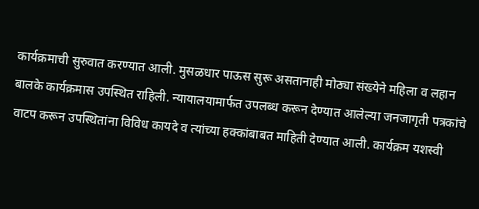कार्यक्रमाची सुरुवात करण्यात आली. मुसळधार पाऊस सुरू असतानाही मोठ्या संख्येने महिला व लहान बालके कार्यक्रमास उपस्थित राहिली. न्यायालयामार्फत उपलब्ध करून देण्यात आलेल्या जनजागृती पत्रकांचे वाटप करून उपस्थितांना विविध कायदे व त्यांच्या हक्कांबाबत माहिती देण्यात आली. कार्यक्रम यशस्वी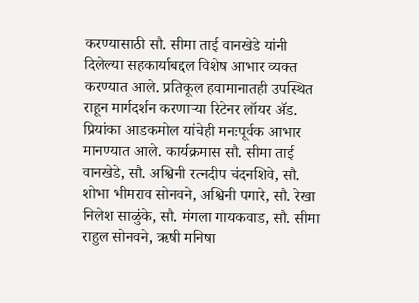करण्यासाठी सौ. सीमा ताई वानखेडे यांनी दिलेल्या सहकार्याबद्दल विशेष आभार व्यक्त करण्यात आले. प्रतिकूल हवामानातही उपस्थित राहून मार्गदर्शन करणाऱ्या रिटेनर लॉयर ॲड. प्रियांका आडकमोल यांचेही मनःपूर्वक आभार मानण्यात आले. कार्यक्रमास सौ. सीमा ताई वानखेडे, सौ. अश्विनी रत्नदीप चंदनशिवे, सौ. शोभा भीमराव सोनवने, अश्विनी पगारे, सौ. रेखा निलेश साळुंके, सौ. मंगला गायकवाड, सौ. सीमा राहुल सोनवने, ऋषी मनिषा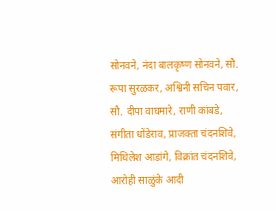सोनवने, नंदा बालकृष्ण सोनवने, सौ. रूपा सुरळकर, अश्विनी सचिन पवार, सौ. दीपा वाघमारे, राणी कांबडे, संगीता धोंडेराव, प्राजक्ता चंदनशिवे, मिथिलेश आडांगे, विक्रांत चंदनशिवे, आरोही साळुंके आदी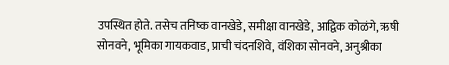उपस्थित होते. तसेच तनिष्क वानखेडे, समीक्षा वानखेडे, आद्विक कोळंगे, ऋषी सोनवने, भूमिका गायकवाड, प्राची चंदनशिवे, वंशिका सोनवने, अनुश्रीका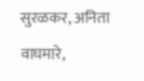सुरळकर, अनिता वाघमारे,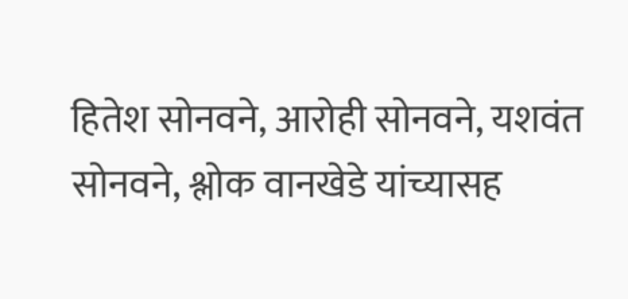हितेश सोनवने, आरोही सोनवने, यशवंत सोनवने, श्लोक वानखेडे यांच्यासह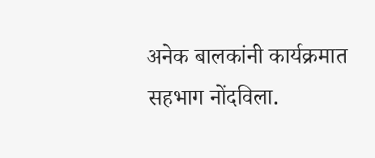अनेक बालकांनी कार्यक्रमात सहभाग नोंदविला.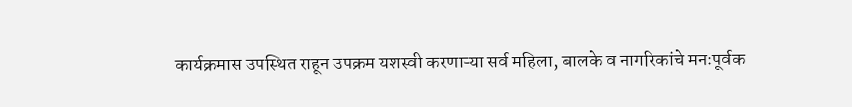कार्यक्रमास उपस्थित राहून उपक्रम यशस्वी करणाऱ्या सर्व महिला, बालके व नागरिकांचे मनःपूर्वक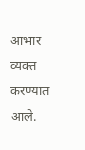आभार व्यक्त करण्यात आले.